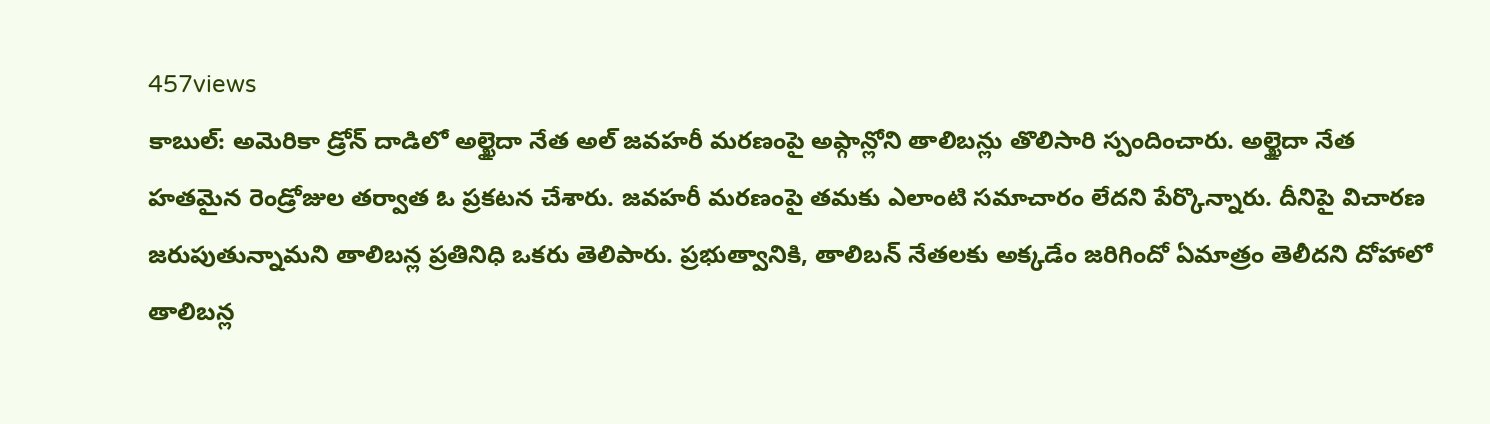457views
కాబుల్: అమెరికా డ్రోన్ దాడిలో అల్ఖైదా నేత అల్ జవహరీ మరణంపై అఫ్గాన్లోని తాలిబన్లు తొలిసారి స్పందించారు. అల్ఖైదా నేత హతమైన రెండ్రోజుల తర్వాత ఓ ప్రకటన చేశారు. జవహరీ మరణంపై తమకు ఎలాంటి సమాచారం లేదని పేర్కొన్నారు. దీనిపై విచారణ జరుపుతున్నామని తాలిబన్ల ప్రతినిధి ఒకరు తెలిపారు. ప్రభుత్వానికి, తాలిబన్ నేతలకు అక్కడేం జరిగిందో ఏమాత్రం తెలీదని దోహాలో తాలిబన్ల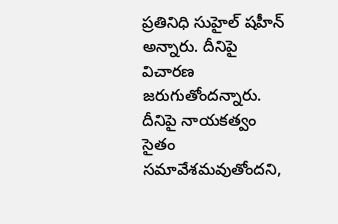ప్రతినిధి సుహైల్ షహీన్ అన్నారు. దీనిపై విచారణ జరుగుతోందన్నారు. దీనిపై నాయకత్వం సైతం సమావేశమవుతోందని,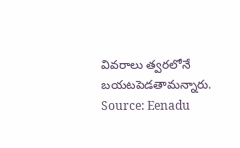వివరాలు త్వరలోనే బయటపెడతామన్నారు.
Source: Eenadu